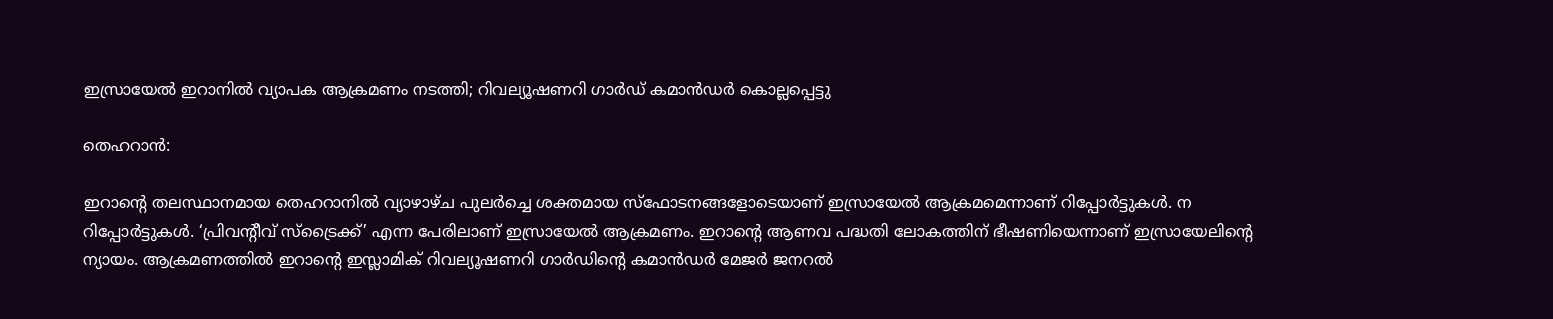ഇസ്രായേല്‍ ഇറാനില്‍ വ്യാപക ആക്രമണം നടത്തി; റിവല്യൂഷണറി ഗാര്‍ഡ് കമാന്‍ഡര്‍ കൊല്ലപ്പെട്ടു

തെഹറാന്‍:

ഇറാന്റെ തലസ്ഥാനമായ തെഹറാനില്‍ വ്യാഴാഴ്ച പുലര്‍ച്ചെ ശക്തമായ സ്‌ഫോടനങ്ങളോടെയാണ് ഇസ്രായേല്‍ ആക്രമമെന്നാണ് റിപ്പോര്‍ട്ടുകള്‍. ന റിപ്പോര്‍ട്ടുകള്‍. ‘പ്രിവന്റീവ് സ്ട്രൈക്ക്’ എന്ന പേരിലാണ് ഇസ്രായേല്‍ ആക്രമണം. ഇറാന്റെ ആണവ പദ്ധതി ലോകത്തിന് ഭീഷണിയെന്നാണ് ഇസ്രായേലിന്റെ ന്യായം. ആക്രമണത്തില്‍ ഇറാന്റെ ഇസ്ലാമിക് റിവല്യൂഷണറി ഗാര്‍ഡിന്റെ കമാന്‍ഡര്‍ മേജര്‍ ജനറല്‍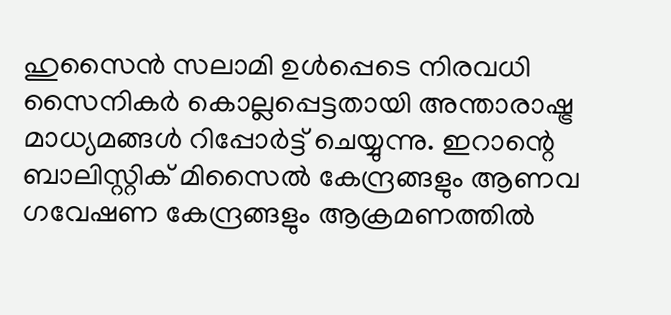ഹുസൈന്‍ സലാമി ഉള്‍പ്പെടെ നിരവധി സൈനികര്‍ കൊല്ലപ്പെട്ടതായി അന്താരാഷ്ട്ര മാധ്യമങ്ങള്‍ റിപ്പോര്‍ട്ട് ചെയ്യുന്നു. ഇറാന്റെ ബാലിസ്റ്റിക് മിസൈല്‍ കേന്ദ്രങ്ങളും ആണവ ഗവേഷണ കേന്ദ്രങ്ങളും ആക്രമണത്തില്‍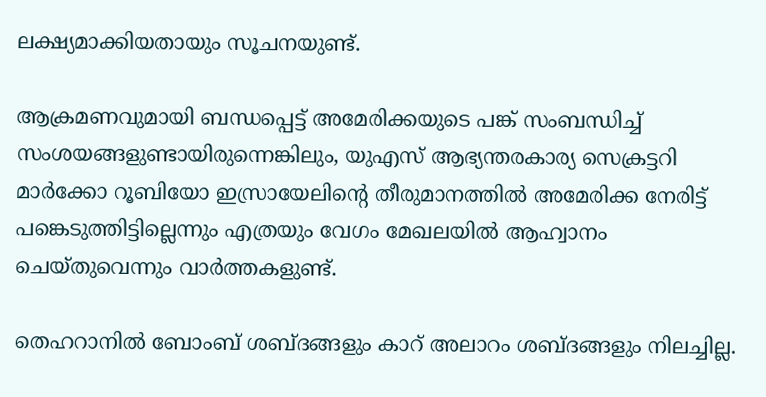ലക്ഷ്യമാക്കിയതായും സൂചനയുണ്ട്.

ആക്രമണവുമായി ബന്ധപ്പെട്ട് അമേരിക്കയുടെ പങ്ക് സംബന്ധിച്ച് സംശയങ്ങളുണ്ടായിരുന്നെങ്കിലും, യുഎസ് ആഭ്യന്തരകാര്യ സെക്രട്ടറി മാര്‍ക്കോ റൂബിയോ ഇസ്രായേലിന്റെ തീരുമാനത്തില്‍ അമേരിക്ക നേരിട്ട് പങ്കെടുത്തിട്ടില്ലെന്നും എത്രയും വേഗം മേഖലയില്‍ ആഹ്വാനം ചെയ്തുവെന്നും വാര്‍ത്തകളുണ്ട്.

തെഹറാനില്‍ ബോംബ് ശബ്ദങ്ങളും കാറ് അലാറം ശബ്ദങ്ങളും നിലച്ചില്ല.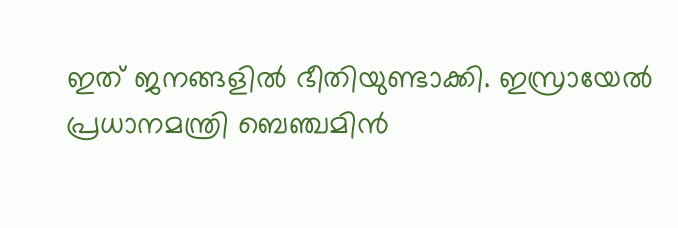ഇത് ജനങ്ങളില്‍ ഭീതിയുണ്ടാക്കി. ഇസ്രായേല്‍ പ്രധാനമന്ത്രി ബെഞ്ചമിന്‍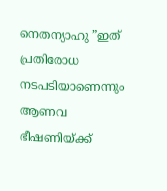നെതന്യാഹു ”ഇത് പ്രതിരോധ നടപടിയാണെന്നും ആണവ ഭീഷണിയ്ക്ക്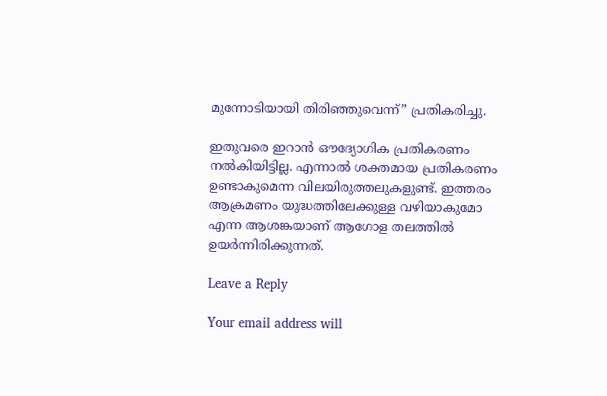മുന്നോടിയായി തിരിഞ്ഞുവെന്ന്” പ്രതികരിച്ചു.

ഇതുവരെ ഇറാന്‍ ഔദ്യോഗിക പ്രതികരണം നല്‍കിയിട്ടില്ല. എന്നാല്‍ ശക്തമായ പ്രതികരണം ഉണ്ടാകുമെന്ന വിലയിരുത്തലുകളുണ്ട്. ഇത്തരം ആക്രമണം യുദ്ധത്തിലേക്കുള്ള വഴിയാകുമോ എന്ന ആശങ്കയാണ് ആഗോള തലത്തില്‍ ഉയര്‍ന്നിരിക്കുന്നത്.

Leave a Reply

Your email address will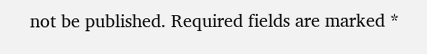not be published. Required fields are marked *